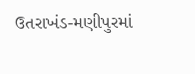ઉતરાખંડ-મણીપુરમાં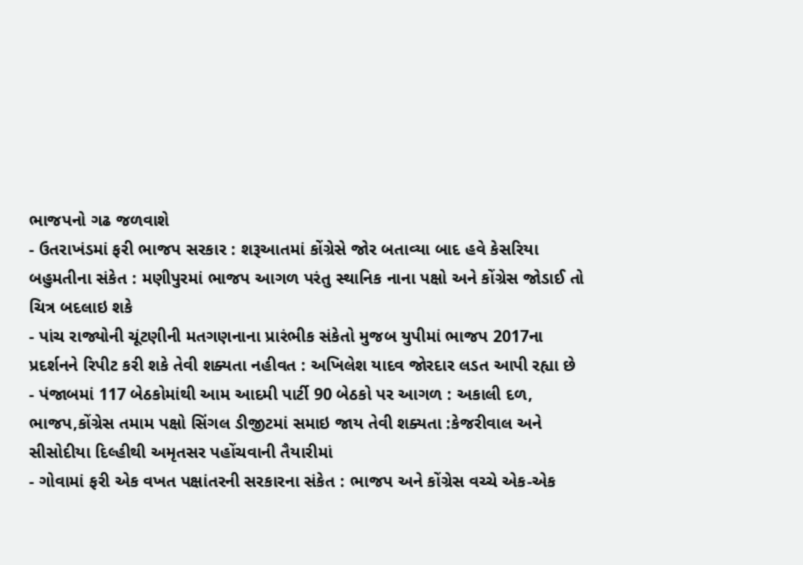ભાજપનો ગઢ જળવાશે
- ઉતરાખંડમાં ફરી ભાજપ સરકાર : શરૂઆતમાં કોંગ્રેસે જોર બતાવ્યા બાદ હવે કેસરિયા બહુમતીના સંકેત : મણીપુરમાં ભાજપ આગળ પરંતુ સ્થાનિક નાના પક્ષો અને કોંગ્રેસ જોડાઈ તો ચિત્ર બદલાઇ શકે
- પાંચ રાજ્યોની ચૂંટણીની મતગણનાના પ્રારંભીક સંકેતો મુજબ યુપીમાં ભાજપ 2017ના પ્રદર્શનને રિપીટ કરી શકે તેવી શક્યતા નહીવત : અખિલેશ યાદવ જોરદાર લડત આપી રહ્યા છે
- પંજાબમાં 117 બેઠકોમાંથી આમ આદમી પાર્ટી 90 બેઠકો પર આગળ : અકાલી દળ, ભાજપ,કોંગ્રેસ તમામ પક્ષો સિંગલ ડીજીટમાં સમાઇ જાય તેવી શક્યતા :કેજરીવાલ અને સીસોદીયા દિલ્હીથી અમૃતસર પહોંચવાની તૈયારીમાં
- ગોવામાં ફરી એક વખત પક્ષાંતરની સરકારના સંકેત : ભાજપ અને કોંગ્રેસ વચ્ચે એક-એક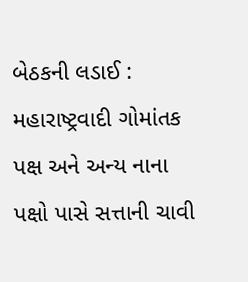બેઠકની લડાઈ : મહારાષ્ટ્રવાદી ગોમાંતક પક્ષ અને અન્ય નાના પક્ષો પાસે સત્તાની ચાવી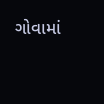ગોવામાં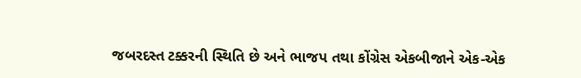જબરદસ્ત ટક્કરની સ્થિતિ છે અને ભાજપ તથા કોંગ્રેસ એકબીજાને એક-એક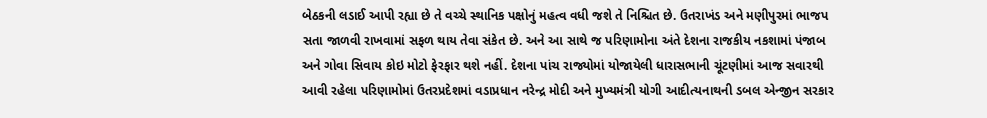બેઠકની લડાઈ આપી રહ્યા છે તે વચ્ચે સ્થાનિક પક્ષોનું મહત્વ વધી જશે તે નિશ્ચિત છે. ઉતરાખંડ અને મણીપુરમાં ભાજપ સતા જાળવી રાખવામાં સફળ થાય તેવા સંકેત છે. અને આ સાથે જ પરિણામોના અંતે દેશના રાજકીય નકશામાં પંજાબ અને ગોવા સિવાય કોઇ મોટો ફેરફાર થશે નહીં. દેશના પાંચ રાજ્યોમાં યોજાયેલી ધારાસભાની ચૂંટણીમાં આજ સવારથી આવી રહેલા પરિણામોમાં ઉતરપ્રદેશમાં વડાપ્રધાન નરેન્દ્ર મોદી અને મુખ્યમંત્રી યોગી આદીત્યનાથની ડબલ એન્જીન સરકાર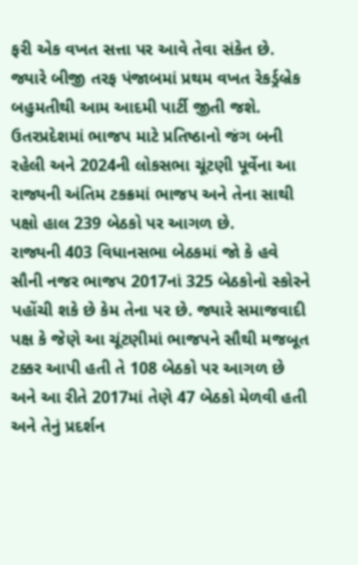ફરી એક વખત સત્તા પર આવે તેવા સંકેત છે. જ્યારે બીજી તરફ પંજાબમાં પ્રથમ વખત રેકર્ડ્રબ્રેક બહુમતીથી આમ આદમી પાર્ટી જીતી જશે. ઉતરપ્રદેશમાં ભાજપ માટે પ્રતિષ્ઠાનો જંગ બની રહેલી અને 2024ની લોકસભા ચૂંટણી પૂર્વેના આ રાજ્યની અંતિમ ટકક્રમાં ભાજપ અને તેના સાથી પક્ષો હાલ 239 બેઠકો પર આગળ છે.
રાજ્યની 403 વિધાનસભા બેઠકમાં જો કે હવે સૌની નજર ભાજપ 2017નાં 325 બેઠકોનો સ્કોરને પહોંચી શકે છે કેમ તેના પર છે. જ્યારે સમાજવાદી પક્ષ કે જેણે આ ચૂંટણીમાં ભાજપને સૌથી મજબૂત ટક્કર આપી હતી તે 108 બેઠકો પર આગળ છે અને આ રીતે 2017માં તેણે 47 બેઠકો મેળવી હતી અને તેનું પ્રદર્શન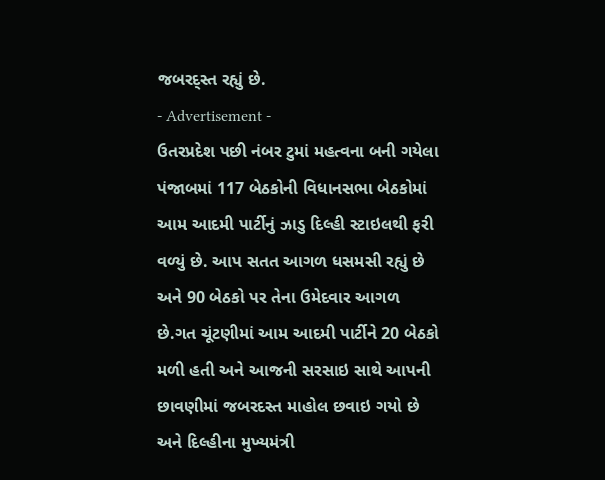જબરદ્સ્ત રહ્યું છે.
- Advertisement -
ઉતરપ્રદેશ પછી નંબર ટુમાં મહત્વના બની ગયેલા પંજાબમાં 117 બેઠકોની વિધાનસભા બેઠકોમાં આમ આદમી પાર્ટીનું ઝાડુ દિલ્હી સ્ટાઇલથી ફરી વળ્યું છે. આપ સતત આગળ ધસમસી રહ્યું છે અને 90 બેઠકો પર તેના ઉમેદવાર આગળ છે.ગત ચૂંટણીમાં આમ આદમી પાર્ટીને 20 બેઠકો મળી હતી અને આજની સરસાઇ સાથે આપની છાવણીમાં જબરદસ્ત માહોલ છવાઇ ગયો છે અને દિલ્હીના મુખ્યમંત્રી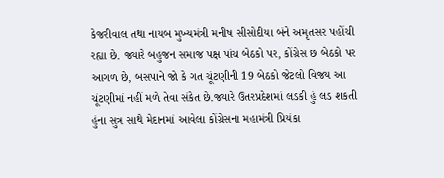કેજરીવાલ તથા નાયબ મુખ્યમંત્રી મનીષ સીસોદીયા બંને અમૃતસર પહોંચી રહ્યા છે. જ્યારે બહુજન સમાજ પક્ષ પાંચ બેઠકો પર, કોંગ્રેસ છ બેઠકો પર આગળ છે, બસપાને જો કે ગત ચૂંટણીની 19 બેઠકો જેટલો વિજય આ ચૂંટણીમાં નહીં મળે તેવા સંકેત છે.જ્યારે ઉતરપ્રદેશમાં લડકી હું લડ શકતી હુંના સુત્ર સાથે મેદાનમાં આવેલા કોંગ્રેસના મહામંત્રી પ્રિયંકા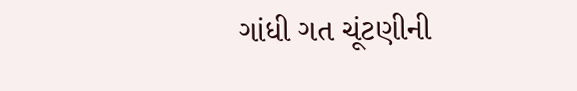ગાંધી ગત ચૂંટણીની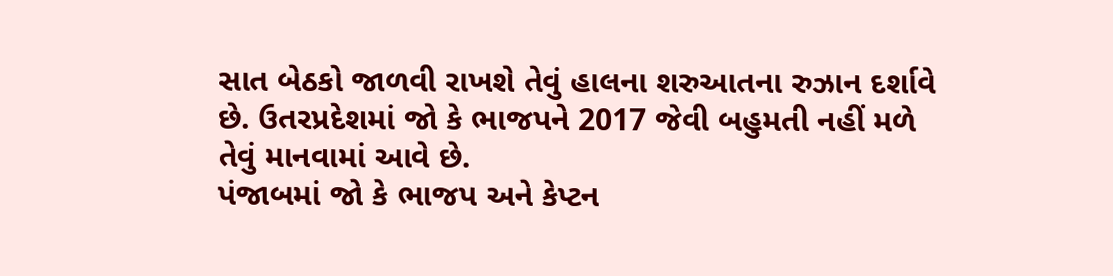સાત બેઠકો જાળવી રાખશે તેવું હાલના શરુઆતના રુઝાન દર્શાવે છે. ઉતરપ્રદેશમાં જો કે ભાજપને 2017 જેવી બહુમતી નહીં મળે તેવું માનવામાં આવે છે.
પંજાબમાં જો કે ભાજપ અને કેપ્ટન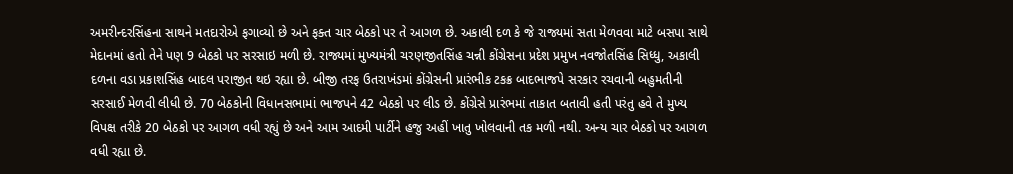અમરીન્દરસિંહના સાથને મતદારોએ ફગાવ્યો છે અને ફક્ત ચાર બેઠકો પર તે આગળ છે. અકાલી દળ કે જે રાજ્યમાં સતા મેળવવા માટે બસપા સાથે મેદાનમાં હતો તેને પણ 9 બેઠકો પર સરસાઇ મળી છે. રાજ્યમાં મુખ્યમંત્રી ચરણજીતસિંહ ચન્ની કોંગ્રેસના પ્રદેશ પ્રમુખ નવજોતસિંહ સિધ્ધુ, અકાલી દળના વડા પ્રકાશસિંહ બાદલ પરાજીત થઇ રહ્યા છે. બીજી તરફ ઉતરાખંડમાં કોંગ્રેસની પ્રારંભીક ટકક્ર બાદભાજપે સરકાર રચવાની બહુમતીની સરસાઈ મેળવી લીધી છે. 70 બેઠકોની વિધાનસભામાં ભાજપને 42 બેઠકો પર લીડ છે. કોંગ્રેસે પ્રારંભમાં તાકાત બતાવી હતી પરંતુ હવે તે મુખ્ય વિપક્ષ તરીકે 20 બેઠકો પર આગળ વધી રહ્યું છે અને આમ આદમી પાર્ટીને હજુ અહીં ખાતુ ખોલવાની તક મળી નથી. અન્ય ચાર બેઠકો પર આગળ વધી રહ્યા છે.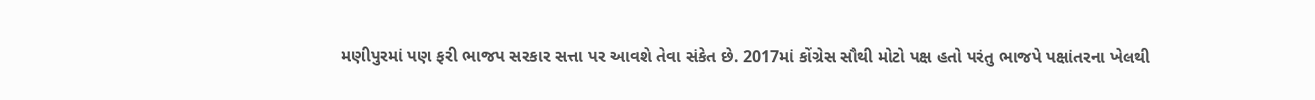મણીપુરમાં પણ ફરી ભાજપ સરકાર સત્તા પર આવશે તેવા સંકેત છે. 2017માં કોંગ્રેસ સૌથી મોટો પક્ષ હતો પરંતુ ભાજપે પક્ષાંતરના ખેલથી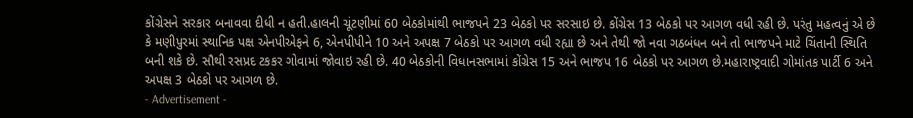કોંગ્રેસને સરકાર બનાવવા દીધી ન હતી.હાલની ચૂંટણીમાં 60 બેઠકોમાંથી ભાજપને 23 બેઠકો પર સરસાઇ છે. કોંગ્રેસ 13 બેઠકો પર આગળ વધી રહી છે. પરંતુ મહત્વનું એ છે કે મણીપુરમાં સ્થાનિક પક્ષ એનપીએફને 6, એનપીપીને 10 અને અપક્ષ 7 બેઠકો પર આગળ વધી રહ્યા છે અને તેથી જો નવા ગઠબંધન બને તો ભાજપને માટે ચિંતાની સ્થિતિ બની શકે છે. સૌથી રસપ્રદ ટકકર ગોવામાં જોવાઇ રહી છે. 40 બેઠકોની વિધાનસભામાં કોંગ્રેસ 15 અને ભાજપ 16 બેઠકો પર આગળ છે.મહારાષ્ટ્રવાદી ગોમાંતક પાર્ટી 6 અને અપક્ષ 3 બેઠકો પર આગળ છે.
- Advertisement -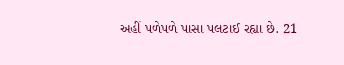અહીં પળેપળે પાસા પલટાઈ રહ્યા છે. 21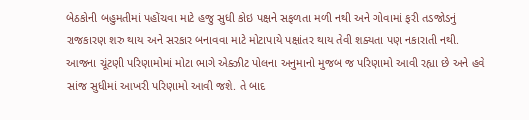બેઠકોની બહુમતીમાં પહોંચવા માટે હજુ સુધી કોઇ પક્ષને સફળતા મળી નથી અને ગોવામાં ફરી તડજોડનું રાજકારણ શરુ થાય અને સરકાર બનાવવા માટે મોટાપાયે પક્ષાંતર થાય તેવી શક્યતા પણ નકારાતી નથી. આજના ચૂંટણી પરિણામોમાં મોટા ભાગે એક્ઝીટ પોલના અનુમાનો મુજબ જ પરિણામો આવી રહ્યા છે અને હવે સાંજ સુધીમાં આખરી પરિણામો આવી જશે. તે બાદ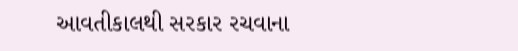આવતીકાલથી સરકાર રચવાના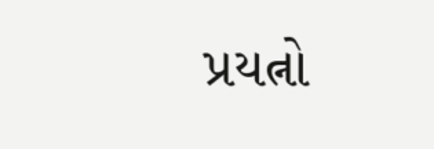પ્રયત્નો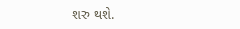શરુ થશે.